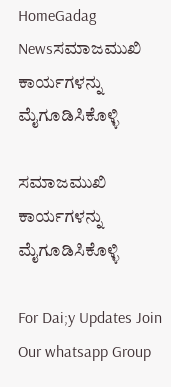HomeGadag Newsಸಮಾಜಮುಖಿ ಕಾರ್ಯಗಳನ್ನು ಮೈಗೂಡಿಸಿಕೊಳ್ಳಿ

ಸಮಾಜಮುಖಿ ಕಾರ್ಯಗಳನ್ನು ಮೈಗೂಡಿಸಿಕೊಳ್ಳಿ

For Dai;y Updates Join Our whatsapp Group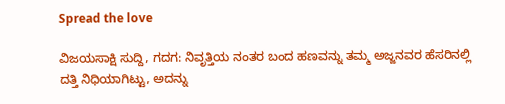Spread the love

ವಿಜಯಸಾಕ್ಷಿ ಸುದ್ದಿ, ಗದಗ: ನಿವೃತ್ತಿಯ ನಂತರ ಬಂದ ಹಣವನ್ನು ತಮ್ಮ ಅಜ್ಜನವರ ಹೆಸರಿನಲ್ಲಿ ದತ್ತಿ ನಿಧಿಯಾಗಿಟ್ಟು, ಅದನ್ನು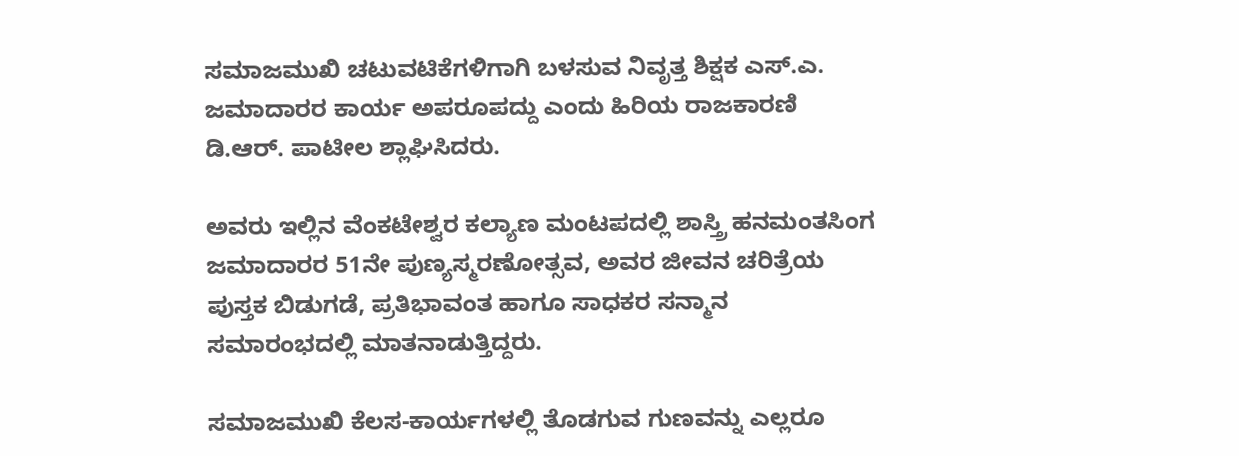ಸಮಾಜಮುಖಿ ಚಟುವಟಿಕೆಗಳಿಗಾಗಿ ಬಳಸುವ ನಿವೃತ್ತ ಶಿಕ್ಷಕ ಎಸ್.ಎ. ಜಮಾದಾರರ ಕಾರ್ಯ ಅಪರೂಪದ್ದು ಎಂದು ಹಿರಿಯ ರಾಜಕಾರಣಿ ಡಿ.ಆರ್. ಪಾಟೀಲ ಶ್ಲಾಘಿಸಿದರು.

ಅವರು ಇಲ್ಲಿನ ವೆಂಕಟೇಶ್ವರ ಕಲ್ಯಾಣ ಮಂಟಪದಲ್ಲಿ ಶಾಸ್ತ್ರಿ ಹನಮಂತಸಿಂಗ ಜಮಾದಾರರ 51ನೇ ಪುಣ್ಯಸ್ಮರಣೋತ್ಸವ, ಅವರ ಜೀವನ ಚರಿತ್ರೆಯ ಪುಸ್ತಕ ಬಿಡುಗಡೆ, ಪ್ರತಿಭಾವಂತ ಹಾಗೂ ಸಾಧಕರ ಸನ್ಮಾನ ಸಮಾರಂಭದಲ್ಲಿ ಮಾತನಾಡುತ್ತಿದ್ದರು.

ಸಮಾಜಮುಖಿ ಕೆಲಸ-ಕಾರ್ಯಗಳಲ್ಲಿ ತೊಡಗುವ ಗುಣವನ್ನು ಎಲ್ಲರೂ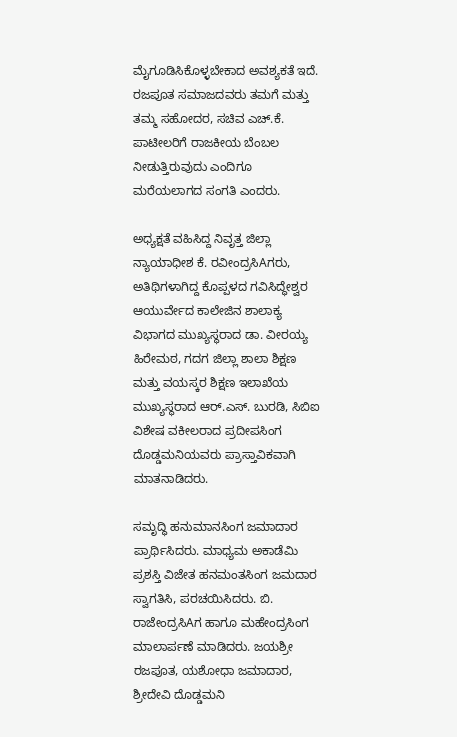ಮೈಗೂಡಿಸಿಕೊಳ್ಳಬೇಕಾದ ಅವಶ್ಯಕತೆ ಇದೆ. ರಜಪೂತ ಸಮಾಜದವರು ತಮಗೆ ಮತ್ತು ತಮ್ಮ ಸಹೋದರ, ಸಚಿವ ಎಚ್.ಕೆ. ಪಾಟೀಲರಿಗೆ ರಾಜಕೀಯ ಬೆಂಬಲ ನೀಡುತ್ತಿರುವುದು ಎಂದಿಗೂ ಮರೆಯಲಾಗದ ಸಂಗತಿ ಎಂದರು.

ಅಧ್ಯಕ್ಷತೆ ವಹಿಸಿದ್ದ ನಿವೃತ್ತ ಜಿಲ್ಲಾ ನ್ಯಾಯಾಧೀಶ ಕೆ. ರವೀಂದ್ರಸಿAಗರು, ಅತಿಥಿಗಳಾಗಿದ್ದ ಕೊಪ್ಪಳದ ಗವಿಸಿದ್ಧೇಶ್ವರ ಆಯುರ್ವೇದ ಕಾಲೇಜಿನ ಶಾಲಾಕ್ಯ ವಿಭಾಗದ ಮುಖ್ಯಸ್ಥರಾದ ಡಾ. ವೀರಯ್ಯ ಹಿರೇಮಠ, ಗದಗ ಜಿಲ್ಲಾ ಶಾಲಾ ಶಿಕ್ಷಣ ಮತ್ತು ವಯಸ್ಕರ ಶಿಕ್ಷಣ ಇಲಾಖೆಯ ಮುಖ್ಯಸ್ಥರಾದ ಆರ್.ಎಸ್. ಬುರಡಿ, ಸಿಬಿಐ ವಿಶೇಷ ವಕೀಲರಾದ ಪ್ರದೀಪಸಿಂಗ ದೊಡ್ಡಮನಿಯವರು ಪ್ರಾಸ್ತಾವಿಕವಾಗಿ ಮಾತನಾಡಿದರು.

ಸಮೃದ್ಧಿ ಹನುಮಾನಸಿಂಗ ಜಮಾದಾರ ಪ್ರಾರ್ಥಿಸಿದರು. ಮಾಧ್ಯಮ ಅಕಾಡೆಮಿ ಪ್ರಶಸ್ತಿ ವಿಜೇತ ಹನಮಂತಸಿಂಗ ಜಮದಾರ ಸ್ವಾಗತಿಸಿ, ಪರಚಯಿಸಿದರು. ಬಿ. ರಾಜೇಂದ್ರಸಿAಗ ಹಾಗೂ ಮಹೇಂದ್ರಸಿಂಗ ಮಾಲಾರ್ಪಣೆ ಮಾಡಿದರು. ಜಯಶ್ರೀ ರಜಪೂತ, ಯಶೋಧಾ ಜಮಾದಾರ, ಶ್ರೀದೇವಿ ದೊಡ್ಡಮನಿ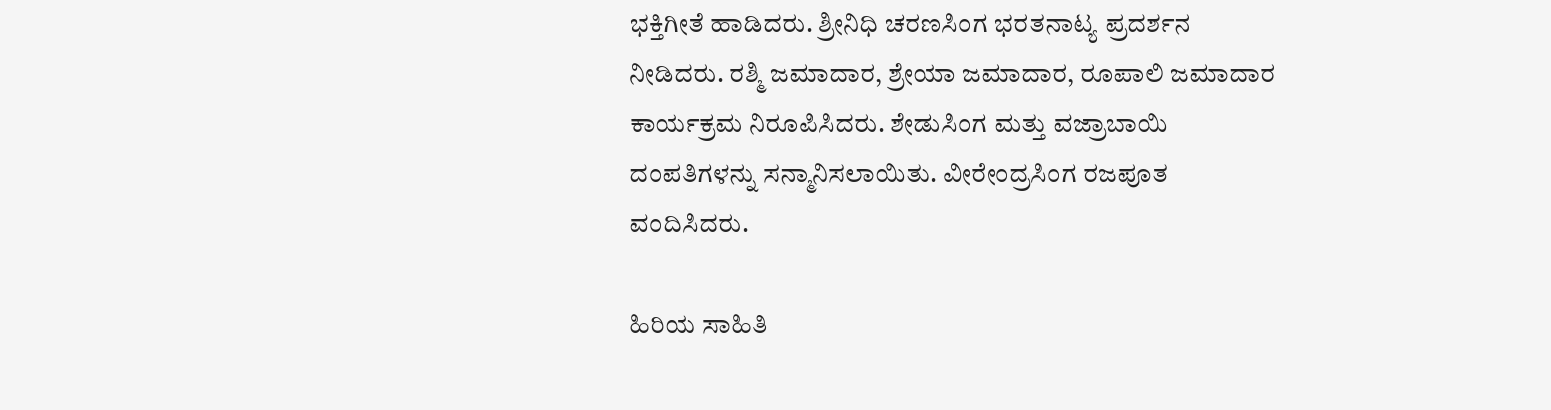ಭಕ್ತಿಗೀತೆ ಹಾಡಿದರು. ಶ್ರೀನಿಧಿ ಚರಣಸಿಂಗ ಭರತನಾಟ್ಯ ಪ್ರದರ್ಶನ ನೀಡಿದರು. ರಶ್ಮಿ ಜಮಾದಾರ, ಶ್ರೇಯಾ ಜಮಾದಾರ, ರೂಪಾಲಿ ಜಮಾದಾರ ಕಾರ್ಯಕ್ರಮ ನಿರೂಪಿಸಿದರು. ಶೇಡುಸಿಂಗ ಮತ್ತು ವಜ್ರಾಬಾಯಿ ದಂಪತಿಗಳನ್ನು ಸನ್ಮಾನಿಸಲಾಯಿತು. ವೀರೇಂದ್ರಸಿಂಗ ರಜಪೂತ ವಂದಿಸಿದರು.

ಹಿರಿಯ ಸಾಹಿತಿ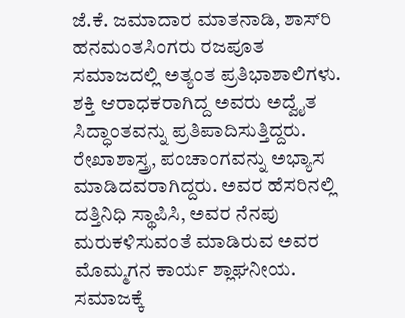ಜೆ.ಕೆ. ಜಮಾದಾರ ಮಾತನಾಡಿ, ಶಾಸ್‌ರಿ ಹನಮಂತಸಿಂಗರು ರಜಪೂತ ಸಮಾಜದಲ್ಲಿ ಅತ್ಯಂತ ಪ್ರತಿಭಾಶಾಲಿಗಳು. ಶಕ್ತಿ ಆರಾಧಕರಾಗಿದ್ದ ಅವರು ಅದ್ವೈತ ಸಿದ್ಧಾಂತವನ್ನು ಪ್ರತಿಪಾದಿಸುತ್ತಿದ್ದರು. ರೇಖಾಶಾಸ್ತ್ರ, ಪಂಚಾಂಗವನ್ನು ಅಭ್ಯಾಸ ಮಾಡಿದವರಾಗಿದ್ದರು. ಅವರ ಹೆಸರಿನಲ್ಲಿ ದತ್ತಿನಿಧಿ ಸ್ಥಾಪಿಸಿ, ಅವರ ನೆನಪು ಮರುಕಳಿಸುವಂತೆ ಮಾಡಿರುವ ಅವರ ಮೊಮ್ಮಗನ ಕಾರ್ಯ ಶ್ಲಾಘನೀಯ. ಸಮಾಜಕ್ಕೆ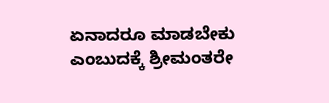ಏನಾದರೂ ಮಾಡಬೇಕು ಎಂಬುದಕ್ಕೆ ಶ್ರೀಮಂತರೇ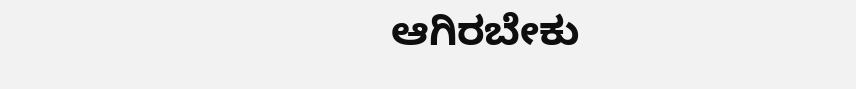ಆಗಿರಬೇಕು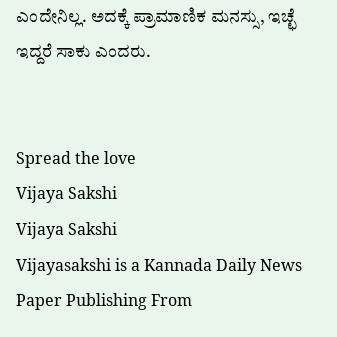ಎಂದೇನಿಲ್ಲ. ಅದಕ್ಕೆ ಪ್ರಾಮಾಣಿಕ ಮನಸ್ಸು, ಇಚ್ಛೆ ಇದ್ದರೆ ಸಾಕು ಎಂದರು.


Spread the love
Vijaya Sakshi
Vijaya Sakshi
Vijayasakshi is a Kannada Daily News Paper Publishing From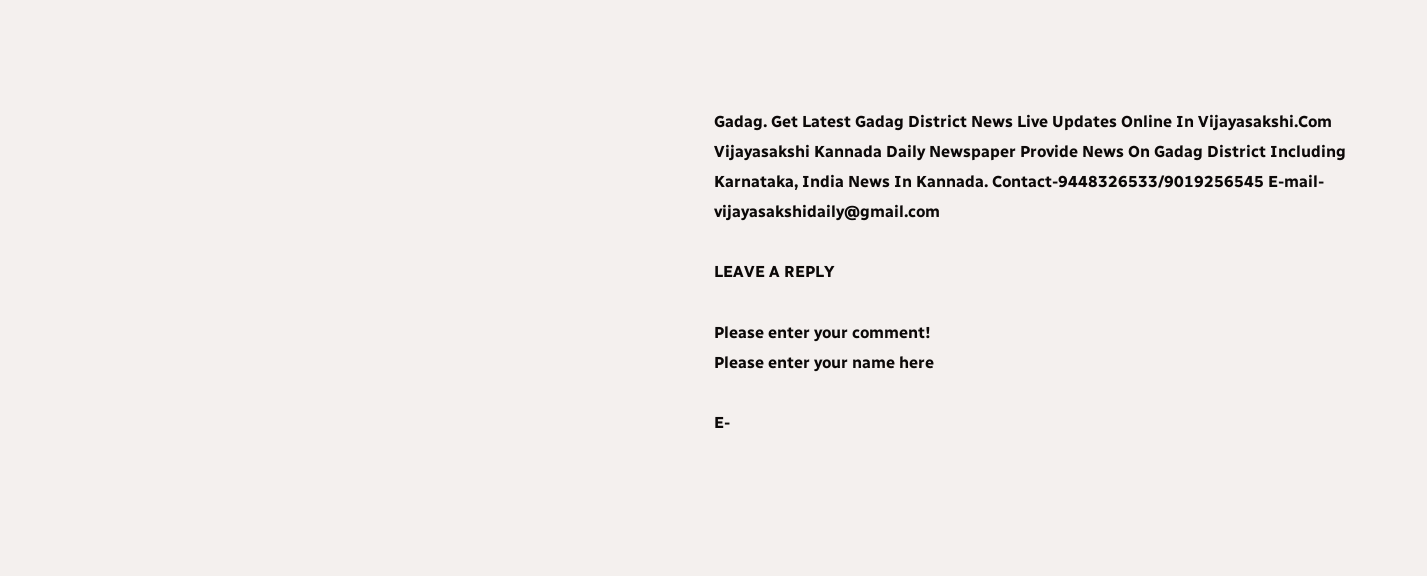Gadag. Get Latest Gadag District News Live Updates Online In Vijayasakshi.Com Vijayasakshi Kannada Daily Newspaper Provide News On Gadag District Including Karnataka, India News In Kannada. Contact-9448326533/9019256545 E-mail-vijayasakshidaily@gmail.com

LEAVE A REPLY

Please enter your comment!
Please enter your name here

E-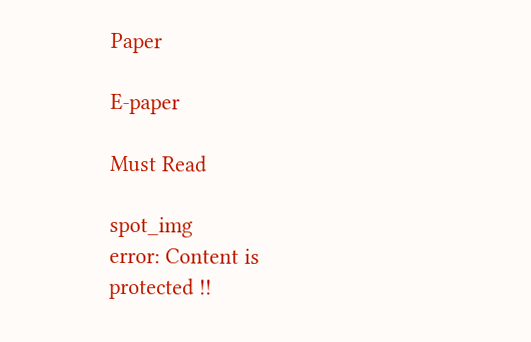Paper

E-paper

Must Read

spot_img
error: Content is protected !!